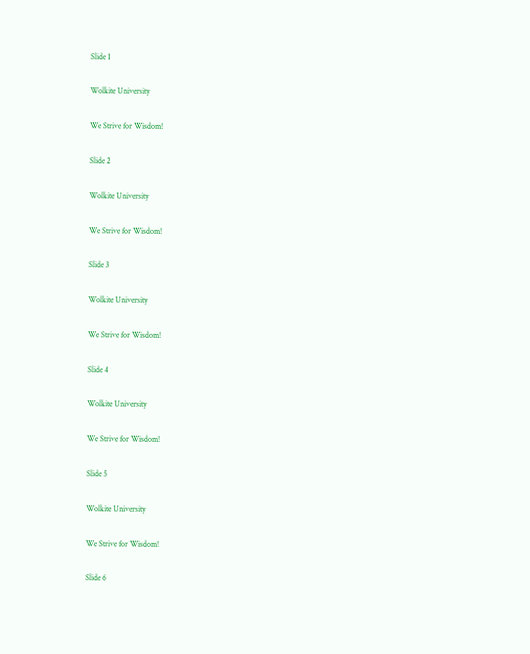Slide 1

Wolkite University

We Strive for Wisdom!

Slide 2

Wolkite University

We Strive for Wisdom!

Slide 3

Wolkite University

We Strive for Wisdom!

Slide 4

Wolkite University

We Strive for Wisdom!

Slide 5

Wolkite University

We Strive for Wisdom!

Slide 6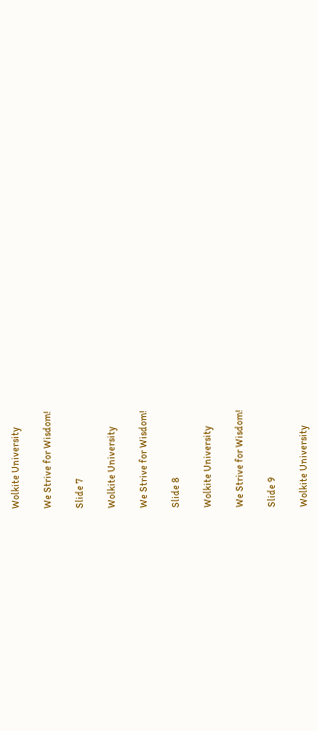Wolkite University

We Strive for Wisdom!

Slide 7

Wolkite University

We Strive for Wisdom!

Slide 8

Wolkite University

We Strive for Wisdom!

Slide 9

Wolkite University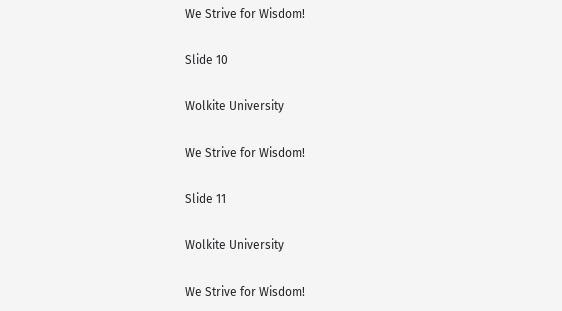We Strive for Wisdom!

Slide 10

Wolkite University

We Strive for Wisdom!

Slide 11

Wolkite University

We Strive for Wisdom!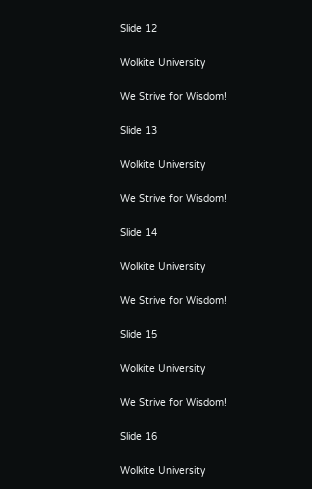Slide 12

Wolkite University

We Strive for Wisdom!

Slide 13

Wolkite University

We Strive for Wisdom!

Slide 14

Wolkite University

We Strive for Wisdom!

Slide 15

Wolkite University

We Strive for Wisdom!

Slide 16

Wolkite University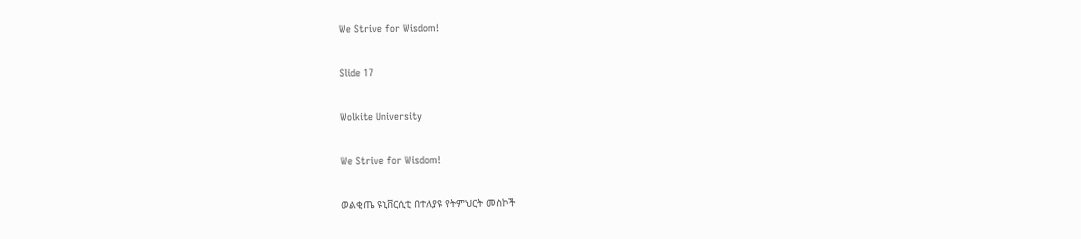We Strive for Wisdom!

Slide 17

Wolkite University

We Strive for Wisdom!

ወልቂጤ ዩኒቨርሲቲ በተለያዩ የትምህርት መስኮች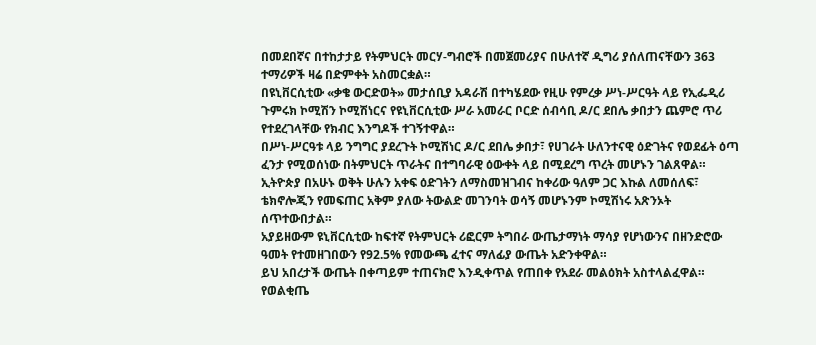በመደበኛና በተከታታይ የትምህርት መርሃ-ግብሮች በመጀመሪያና በሁለተኛ ዲግሪ ያሰለጠናቸውን 363 ተማሪዎች ዛሬ በድምቀት አስመርቋል።
በዩኒቨርሲቲው «ቃቄ ውርድወት» መታሰቢያ አዳራሽ በተካሄደው የዚሁ የምረቃ ሥነ-ሥርዓት ላይ የኢፌዲሪ ጉምሩክ ኮሚሽን ኮሚሽነርና የዩኒቨርሲቲው ሥራ አመራር ቦርድ ሰብሳቢ ዶ/ር ደበሌ ቃበታን ጨምሮ ጥሪ የተደረገላቸው የክብር እንግዶች ተገኝተዋል።
በሥነ-ሥርዓቱ ላይ ንግግር ያደረጉት ኮሚሽነር ዶ/ር ደበሌ ቃበታ፣ የሀገራት ሁለንተናዊ ዕድገትና የወደፊት ዕጣ ፈንታ የሚወሰነው በትምህርት ጥራትና በተግባራዊ ዕውቀት ላይ በሚደረግ ጥረት መሆኑን ገልጸዋል።
ኢትዮጵያ በአሁኑ ወቅት ሁሉን አቀፍ ዕድገትን ለማስመዝገብና ከቀሪው ዓለም ጋር እኩል ለመሰለፍ፣ ቴክኖሎጂን የመፍጠር አቅም ያለው ትውልድ መገንባት ወሳኝ መሆኑንም ኮሚሽነሩ አጽንኦት ሰጥተውበታል።
አያይዘውም ዩኒቨርሲቲው ከፍተኛ የትምህርት ሪፎርም ትግበራ ውጤታማነት ማሳያ የሆነውንና በዘንድሮው ዓመት የተመዘገበውን የ92.5% የመውጫ ፈተና ማለፊያ ውጤት አድንቀዋል።
ይህ አበረታች ውጤት በቀጣይም ተጠናክሮ እንዲቀጥል የጠበቀ የአደራ መልዕክት አስተላልፈዋል።
የወልቂጤ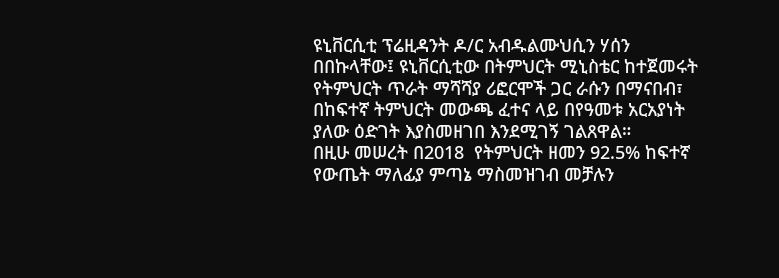ዩኒቨርሲቲ ፕሬዚዳንት ዶ/ር አብዱልሙህሲን ሃሰን በበኩላቸው፤ ዩኒቨርሲቲው በትምህርት ሚኒስቴር ከተጀመሩት የትምህርት ጥራት ማሻሻያ ሪፎርሞች ጋር ራሱን በማናበብ፣ በከፍተኛ ትምህርት መውጫ ፈተና ላይ በየዓመቱ አርአያነት ያለው ዕድገት እያስመዘገበ እንደሚገኝ ገልጸዋል።
በዚሁ መሠረት በ2018  የትምህርት ዘመን 92.5% ከፍተኛ የውጤት ማለፊያ ምጣኔ ማስመዝገብ መቻሉን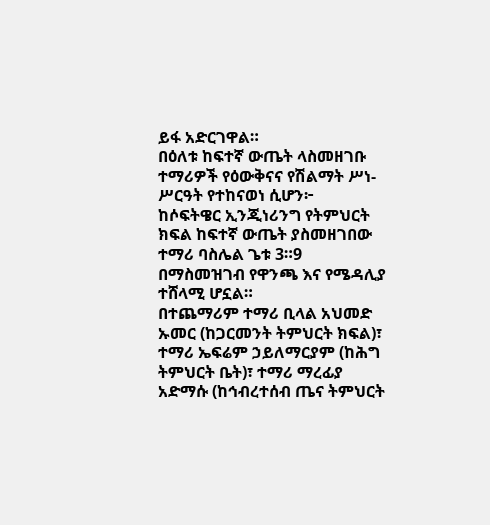ይፋ አድርገዋል።
በዕለቱ ከፍተኛ ውጤት ላስመዘገቡ ተማሪዎች የዕውቅናና የሽልማት ሥነ-ሥርዓት የተከናወነ ሲሆን፦
ከሶፍትዌር ኢንጂነሪንግ የትምህርት ክፍል ከፍተኛ ውጤት ያስመዘገበው ተማሪ ባስሌል ጌቱ 3።9 በማስመዝገብ የዋንጫ እና የሜዳሊያ ተሸላሚ ሆኗል።
በተጨማሪም ተማሪ ቢላል አህመድ ኡመር (ከጋርመንት ትምህርት ክፍል)፣ ተማሪ ኤፍሬም ኃይለማርያም (ከሕግ ትምህርት ቤት)፣ ተማሪ ማረፊያ አድማሱ (ከኅብረተሰብ ጤና ትምህርት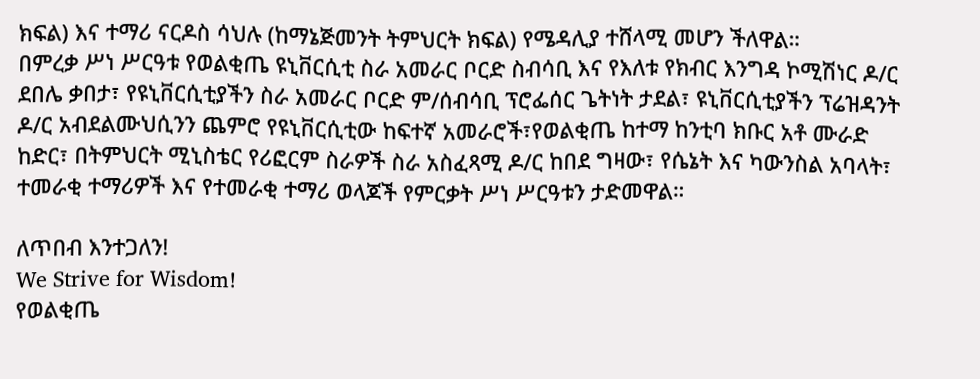ክፍል) እና ተማሪ ናርዶስ ሳህሉ (ከማኔጅመንት ትምህርት ክፍል) የሜዳሊያ ተሸላሚ መሆን ችለዋል።
በምረቃ ሥነ ሥርዓቱ የወልቂጤ ዩኒቨርሲቲ ስራ አመራር ቦርድ ስብሳቢ እና የእለቱ የክብር እንግዳ ኮሚሽነር ዶ/ር ደበሌ ቃበታ፣ የዩኒቨርሲቲያችን ስራ አመራር ቦርድ ም/ሰብሳቢ ፕሮፌሰር ጌትነት ታደል፣ ዩኒቨርሲቲያችን ፕሬዝዳንት ዶ/ር አብደልሙህሲንን ጨምሮ የዩኒቨርሲቲው ከፍተኛ አመራሮች፣የወልቂጤ ከተማ ከንቲባ ክቡር አቶ ሙራድ ከድር፣ በትምህርት ሚኒስቴር የሪፎርም ስራዎች ስራ አስፈጻሚ ዶ/ር ከበደ ግዛው፣ የሴኔት እና ካውንስል አባላት፣ ተመራቂ ተማሪዎች እና የተመራቂ ተማሪ ወላጆች የምርቃት ሥነ ሥርዓቱን ታድመዋል።

ለጥበብ እንተጋለን!
We Strive for Wisdom!
የወልቂጤ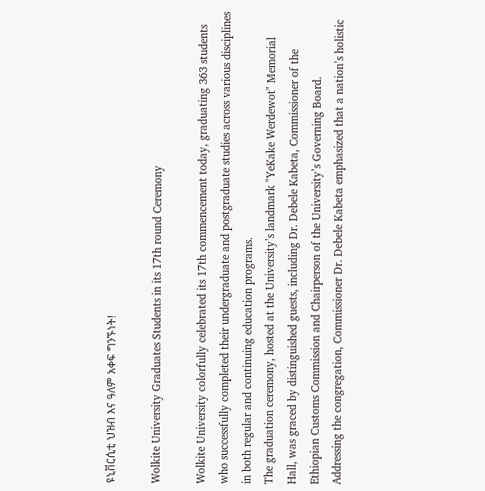ዩኒቨርሲቲ ህዝብ እና ዓለም አቀፍ ግንኙነት!

Wolkite University Graduates Students in its 17th round Ceremony

Wolkite University colorfully celebrated its 17th commencement today, graduating 363 students who successfully completed their undergraduate and postgraduate studies across various disciplines in both regular and continuing education programs.
The graduation ceremony, hosted at the University’s landmark "YeKake Werdewot" Memorial Hall, was graced by distinguished guests, including Dr. Debele Kabeta, Commissioner of the Ethiopian Customs Commission and Chairperson of the University’s Governing Board.
Addressing the congregation, Commissioner Dr. Debele Kabeta emphasized that a nation’s holistic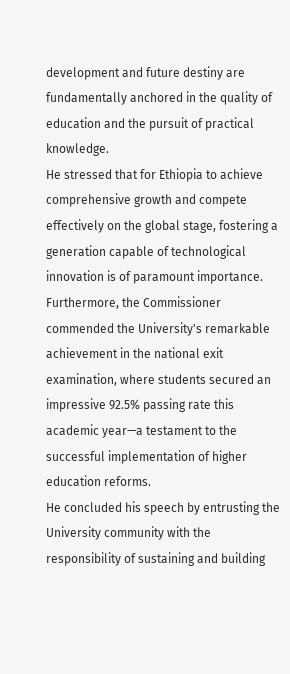development and future destiny are fundamentally anchored in the quality of education and the pursuit of practical knowledge.
He stressed that for Ethiopia to achieve comprehensive growth and compete effectively on the global stage, fostering a generation capable of technological innovation is of paramount importance.
Furthermore, the Commissioner commended the University's remarkable achievement in the national exit examination, where students secured an impressive 92.5% passing rate this academic year—a testament to the successful implementation of higher education reforms.
He concluded his speech by entrusting the University community with the responsibility of sustaining and building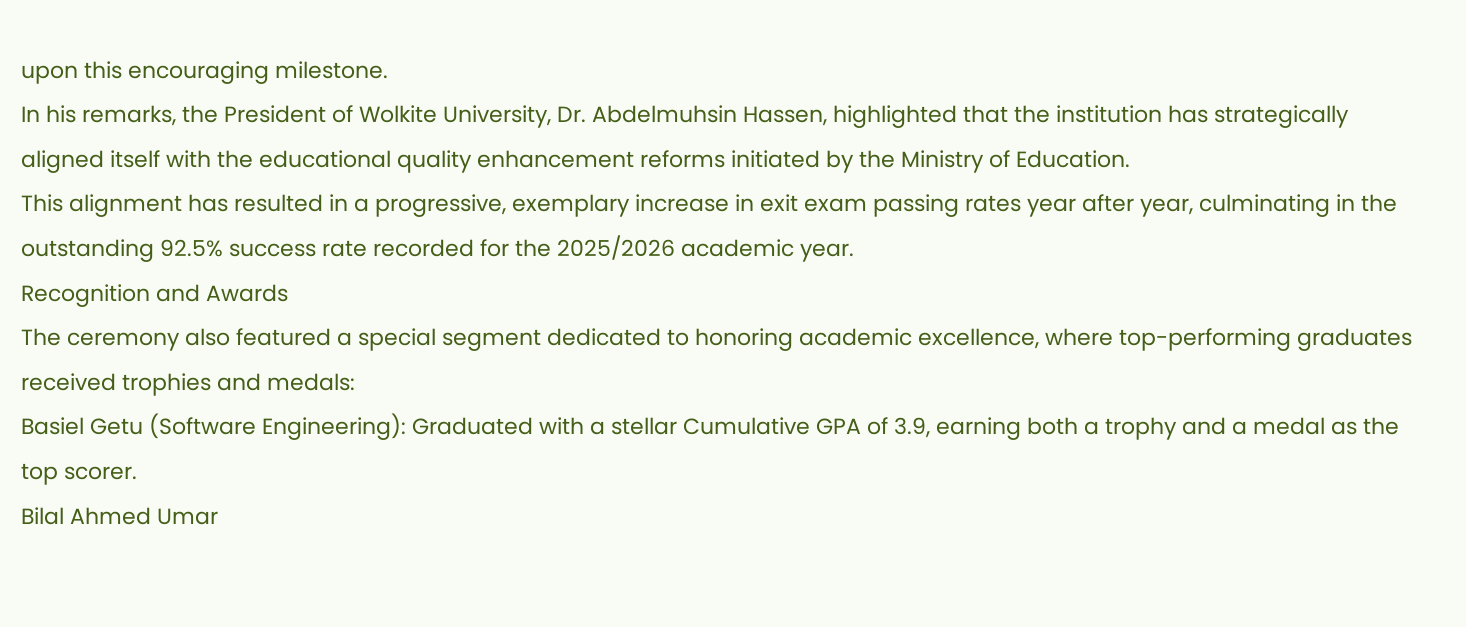upon this encouraging milestone.
In his remarks, the President of Wolkite University, Dr. Abdelmuhsin Hassen, highlighted that the institution has strategically aligned itself with the educational quality enhancement reforms initiated by the Ministry of Education.
This alignment has resulted in a progressive, exemplary increase in exit exam passing rates year after year, culminating in the outstanding 92.5% success rate recorded for the 2025/2026 academic year.
Recognition and Awards
The ceremony also featured a special segment dedicated to honoring academic excellence, where top-performing graduates received trophies and medals:
Basiel Getu (Software Engineering): Graduated with a stellar Cumulative GPA of 3.9, earning both a trophy and a medal as the top scorer.
Bilal Ahmed Umar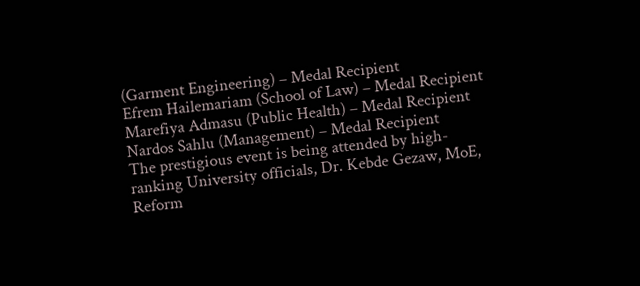(Garment Engineering) – Medal Recipient
Efrem Hailemariam (School of Law) – Medal Recipient
Marefiya Admasu (Public Health) – Medal Recipient
Nardos Sahlu (Management) – Medal Recipient
The prestigious event is being attended by high-ranking University officials, Dr. Kebde Gezaw, MoE, Reform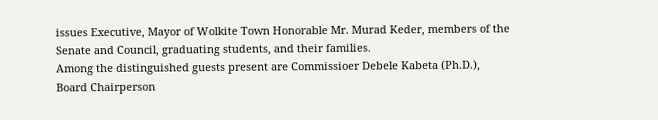issues Executive, Mayor of Wolkite Town Honorable Mr. Murad Keder, members of the Senate and Council, graduating students, and their families.
Among the distinguished guests present are Commissioer Debele Kabeta (Ph.D.), Board Chairperson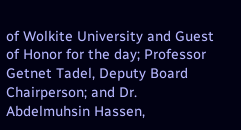of Wolkite University and Guest of Honor for the day; Professor Getnet Tadel, Deputy Board Chairperson; and Dr. Abdelmuhsin Hassen,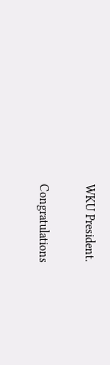WKU President.

Congratulations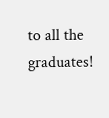to all the graduates!